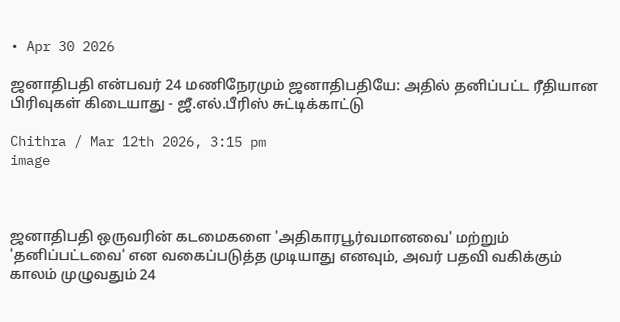• Apr 30 2026

ஜனாதிபதி என்பவர் 24 மணிநேரமும் ஜனாதிபதியே: அதில் தனிப்பட்ட ரீதியான பிரிவுகள் கிடையாது - ஜீ.எல்.பீரிஸ் சுட்டிக்காட்டு

Chithra / Mar 12th 2026, 3:15 pm
image



ஜனாதிபதி ஒருவரின் கடமைகளை 'அதிகாரபூர்வமானவை' மற்றும் 'தனிப்பட்டவை' என வகைப்படுத்த முடியாது எனவும், அவர் பதவி வகிக்கும் காலம் முழுவதும் 24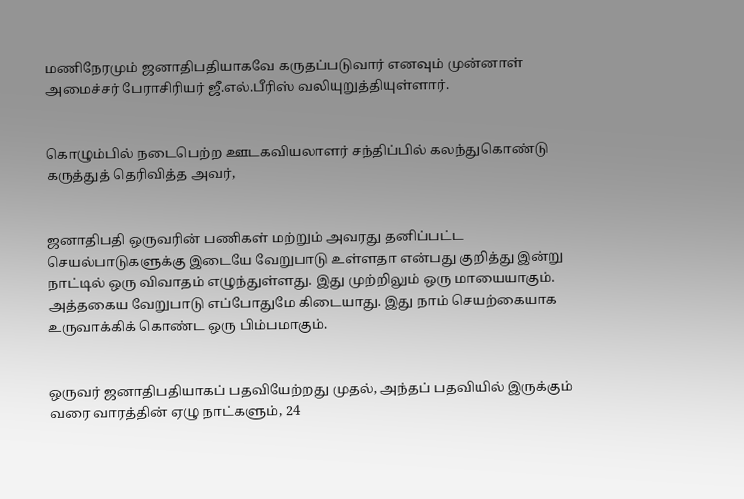மணிநேரமும் ஜனாதிபதியாகவே கருதப்படுவார் எனவும் முன்னாள் அமைச்சர் பேராசிரியர் ஜீ.எல்.பீரிஸ் வலியுறுத்தியுள்ளார்.


கொழும்பில் நடைபெற்ற ஊடகவியலாளர் சந்திப்பில் கலந்துகொண்டு கருத்துத் தெரிவித்த அவர்,


ஜனாதிபதி ஒருவரின் பணிகள் மற்றும் அவரது தனிப்பட்ட செயல்பாடுகளுக்கு இடையே வேறுபாடு உள்ளதா என்பது குறித்து இன்று நாட்டில் ஒரு விவாதம் எழுந்துள்ளது. இது முற்றிலும் ஒரு மாயையாகும். அத்தகைய வேறுபாடு எப்போதுமே கிடையாது. இது நாம் செயற்கையாக உருவாக்கிக் கொண்ட ஒரு பிம்பமாகும்.


ஒருவர் ஜனாதிபதியாகப் பதவியேற்றது முதல், அந்தப் பதவியில் இருக்கும் வரை வாரத்தின் ஏழு நாட்களும், 24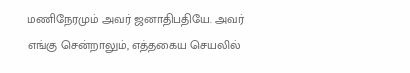மணிநேரமும் அவர் ஜனாதிபதியே. அவர் எங்கு சென்றாலும், எத்தகைய செயலில்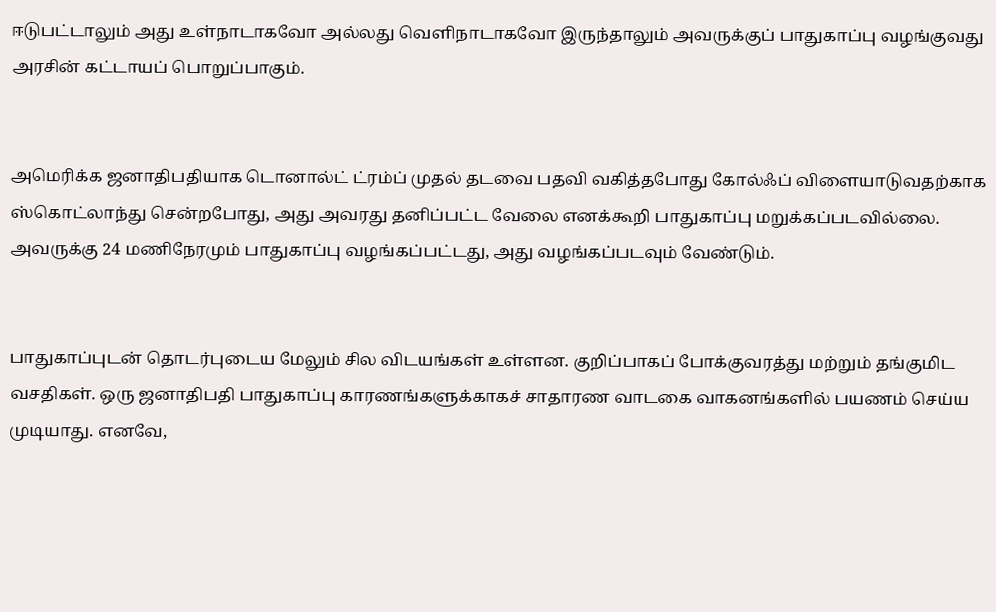ஈடுபட்டாலும் அது உள்நாடாகவோ அல்லது வெளிநாடாகவோ இருந்தாலும் அவருக்குப் பாதுகாப்பு வழங்குவது அரசின் கட்டாயப் பொறுப்பாகும்.


அமெரிக்க ஜனாதிபதியாக டொனால்ட் ட்ரம்ப் முதல் தடவை பதவி வகித்தபோது கோல்ஃப் விளையாடுவதற்காக ஸ்கொட்லாந்து சென்றபோது, அது அவரது தனிப்பட்ட வேலை எனக்கூறி பாதுகாப்பு மறுக்கப்படவில்லை. அவருக்கு 24 மணிநேரமும் பாதுகாப்பு வழங்கப்பட்டது, அது வழங்கப்படவும் வேண்டும்.


பாதுகாப்புடன் தொடர்புடைய மேலும் சில விடயங்கள் உள்ளன. குறிப்பாகப் போக்குவரத்து மற்றும் தங்குமிட வசதிகள். ஒரு ஜனாதிபதி பாதுகாப்பு காரணங்களுக்காகச் சாதாரண வாடகை வாகனங்களில் பயணம் செய்ய முடியாது. எனவே,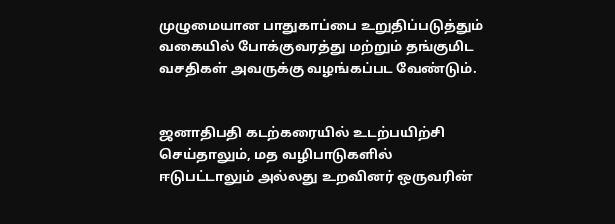முழுமையான பாதுகாப்பை உறுதிப்படுத்தும் வகையில் போக்குவரத்து மற்றும் தங்குமிட வசதிகள் அவருக்கு வழங்கப்பட வேண்டும்.


ஜனாதிபதி கடற்கரையில் உடற்பயிற்சி செய்தாலும், மத வழிபாடுகளில் ஈடுபட்டாலும் அல்லது உறவினர் ஒருவரின்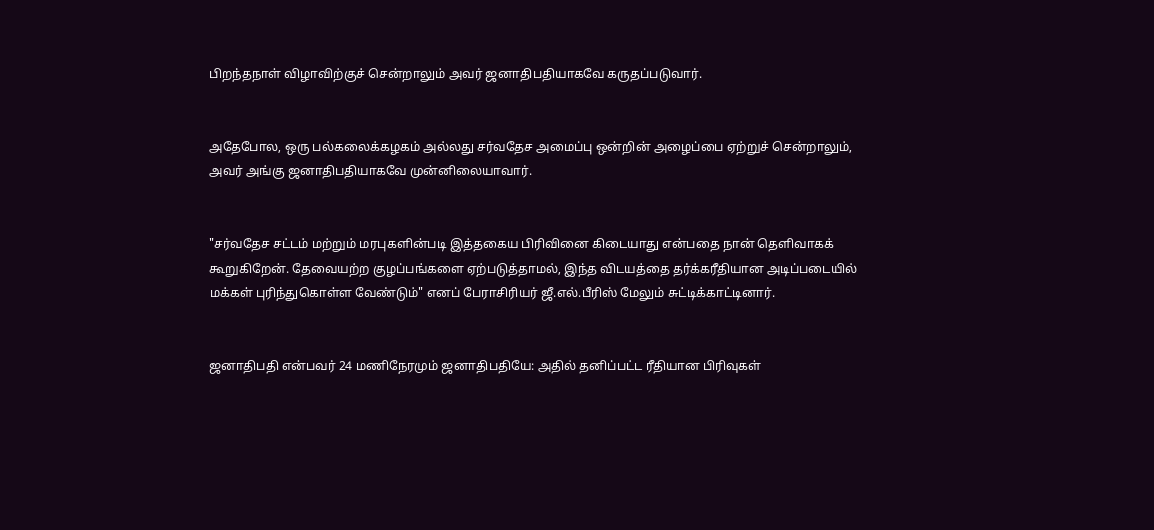பிறந்தநாள் விழாவிற்குச் சென்றாலும் அவர் ஜனாதிபதியாகவே கருதப்படுவார்.


அதேபோல, ஒரு பல்கலைக்கழகம் அல்லது சர்வதேச அமைப்பு ஒன்றின் அழைப்பை ஏற்றுச் சென்றாலும், அவர் அங்கு ஜனாதிபதியாகவே முன்னிலையாவார்.


"சர்வதேச சட்டம் மற்றும் மரபுகளின்படி இத்தகைய பிரிவினை கிடையாது என்பதை நான் தெளிவாகக் கூறுகிறேன். தேவையற்ற குழப்பங்களை ஏற்படுத்தாமல், இந்த விடயத்தை தர்க்கரீதியான அடிப்படையில் மக்கள் புரிந்துகொள்ள வேண்டும்" எனப் பேராசிரியர் ஜீ.எல்.பீரிஸ் மேலும் சுட்டிக்காட்டினார்.


ஜனாதிபதி என்பவர் 24 மணிநேரமும் ஜனாதிபதியே: அதில் தனிப்பட்ட ரீதியான பிரிவுகள்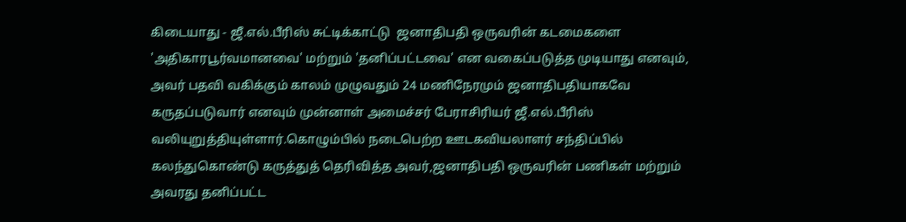கிடையாது - ஜீ.எல்.பீரிஸ் சுட்டிக்காட்டு  ஜனாதிபதி ஒருவரின் கடமைகளை 'அதிகாரபூர்வமானவை' மற்றும் 'தனிப்பட்டவை' என வகைப்படுத்த முடியாது எனவும், அவர் பதவி வகிக்கும் காலம் முழுவதும் 24 மணிநேரமும் ஜனாதிபதியாகவே கருதப்படுவார் எனவும் முன்னாள் அமைச்சர் பேராசிரியர் ஜீ.எல்.பீரிஸ் வலியுறுத்தியுள்ளார்.கொழும்பில் நடைபெற்ற ஊடகவியலாளர் சந்திப்பில் கலந்துகொண்டு கருத்துத் தெரிவித்த அவர்,ஜனாதிபதி ஒருவரின் பணிகள் மற்றும் அவரது தனிப்பட்ட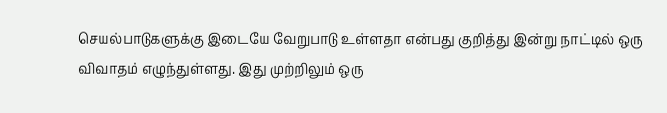செயல்பாடுகளுக்கு இடையே வேறுபாடு உள்ளதா என்பது குறித்து இன்று நாட்டில் ஒரு விவாதம் எழுந்துள்ளது. இது முற்றிலும் ஒரு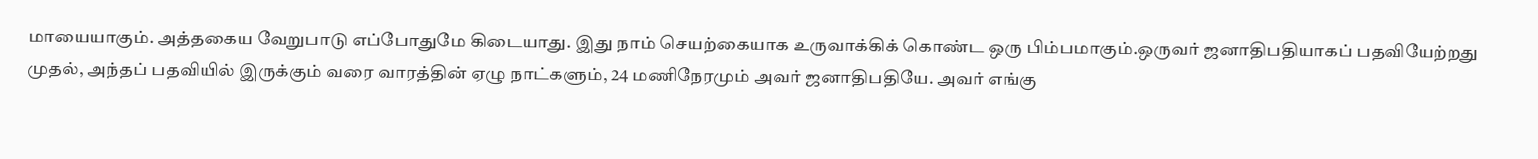மாயையாகும். அத்தகைய வேறுபாடு எப்போதுமே கிடையாது. இது நாம் செயற்கையாக உருவாக்கிக் கொண்ட ஒரு பிம்பமாகும்.ஒருவர் ஜனாதிபதியாகப் பதவியேற்றது முதல், அந்தப் பதவியில் இருக்கும் வரை வாரத்தின் ஏழு நாட்களும், 24 மணிநேரமும் அவர் ஜனாதிபதியே. அவர் எங்கு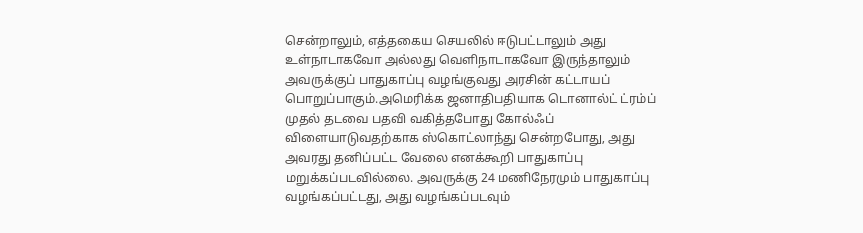சென்றாலும், எத்தகைய செயலில் ஈடுபட்டாலும் அது உள்நாடாகவோ அல்லது வெளிநாடாகவோ இருந்தாலும் அவருக்குப் பாதுகாப்பு வழங்குவது அரசின் கட்டாயப் பொறுப்பாகும்.அமெரிக்க ஜனாதிபதியாக டொனால்ட் ட்ரம்ப் முதல் தடவை பதவி வகித்தபோது கோல்ஃப் விளையாடுவதற்காக ஸ்கொட்லாந்து சென்றபோது, அது அவரது தனிப்பட்ட வேலை எனக்கூறி பாதுகாப்பு மறுக்கப்படவில்லை. அவருக்கு 24 மணிநேரமும் பாதுகாப்பு வழங்கப்பட்டது, அது வழங்கப்படவும்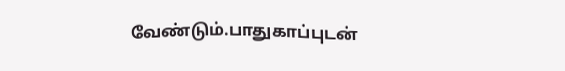வேண்டும்.பாதுகாப்புடன்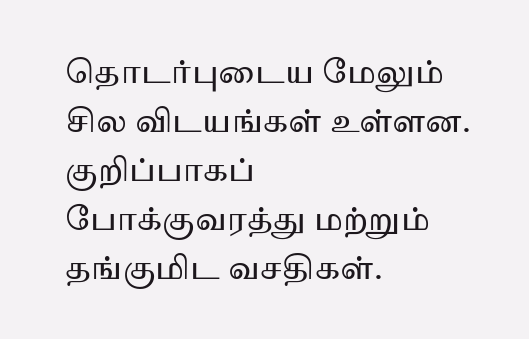தொடர்புடைய மேலும் சில விடயங்கள் உள்ளன. குறிப்பாகப் போக்குவரத்து மற்றும் தங்குமிட வசதிகள்.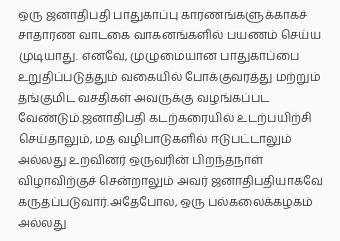ஒரு ஜனாதிபதி பாதுகாப்பு காரணங்களுக்காகச் சாதாரண வாடகை வாகனங்களில் பயணம் செய்ய முடியாது. எனவே, முழுமையான பாதுகாப்பை உறுதிப்படுத்தும் வகையில் போக்குவரத்து மற்றும் தங்குமிட வசதிகள் அவருக்கு வழங்கப்பட வேண்டும்.ஜனாதிபதி கடற்கரையில் உடற்பயிற்சி செய்தாலும், மத வழிபாடுகளில் ஈடுபட்டாலும் அல்லது உறவினர் ஒருவரின் பிறந்தநாள் விழாவிற்குச் சென்றாலும் அவர் ஜனாதிபதியாகவே கருதப்படுவார்.அதேபோல, ஒரு பல்கலைக்கழகம் அல்லது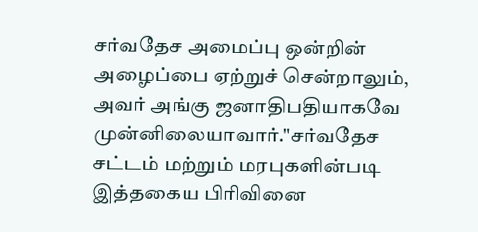சர்வதேச அமைப்பு ஒன்றின் அழைப்பை ஏற்றுச் சென்றாலும், அவர் அங்கு ஜனாதிபதியாகவே முன்னிலையாவார்."சர்வதேச சட்டம் மற்றும் மரபுகளின்படி இத்தகைய பிரிவினை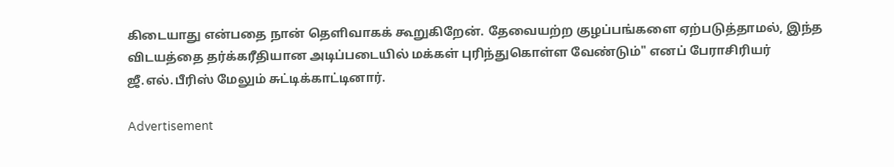கிடையாது என்பதை நான் தெளிவாகக் கூறுகிறேன். தேவையற்ற குழப்பங்களை ஏற்படுத்தாமல், இந்த விடயத்தை தர்க்கரீதியான அடிப்படையில் மக்கள் புரிந்துகொள்ள வேண்டும்" எனப் பேராசிரியர் ஜீ.எல்.பீரிஸ் மேலும் சுட்டிக்காட்டினார்.

Advertisement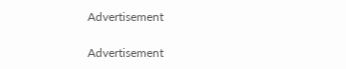Advertisement

Advertisement